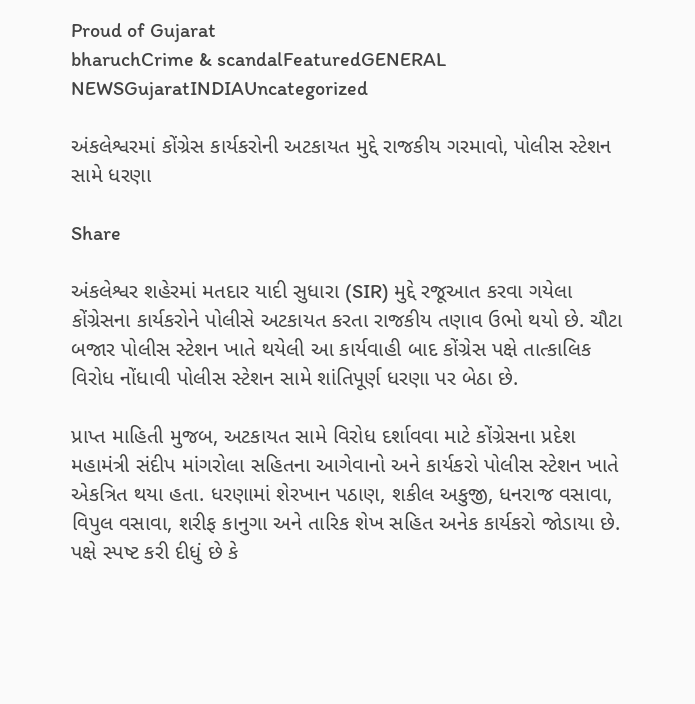Proud of Gujarat
bharuchCrime & scandalFeaturedGENERAL NEWSGujaratINDIAUncategorized

અંકલેશ્વરમાં કોંગ્રેસ કાર્યકરોની અટકાયત મુદ્દે રાજકીય ગરમાવો, પોલીસ સ્ટેશન સામે ધરણા

Share

અંકલેશ્વર શહેરમાં મતદાર યાદી સુધારા (SIR) મુદ્દે રજૂઆત કરવા ગયેલા કોંગ્રેસના કાર્યકરોને પોલીસે અટકાયત કરતા રાજકીય તણાવ ઉભો થયો છે. ચૌટા બજાર પોલીસ સ્ટેશન ખાતે થયેલી આ કાર્યવાહી બાદ કોંગ્રેસ પક્ષે તાત્કાલિક વિરોધ નોંધાવી પોલીસ સ્ટેશન સામે શાંતિપૂર્ણ ધરણા પર બેઠા છે.

પ્રાપ્ત માહિતી મુજબ, અટકાયત સામે વિરોધ દર્શાવવા માટે કોંગ્રેસના પ્રદેશ મહામંત્રી સંદીપ માંગરોલા સહિતના આગેવાનો અને કાર્યકરો પોલીસ સ્ટેશન ખાતે એકત્રિત થયા હતા. ધરણામાં શેરખાન પઠાણ, શકીલ અકુજી, ધનરાજ વસાવા, વિપુલ વસાવા, શરીફ કાનુગા અને તારિક શેખ સહિત અનેક કાર્યકરો જોડાયા છે. પક્ષે સ્પષ્ટ કરી દીધું છે કે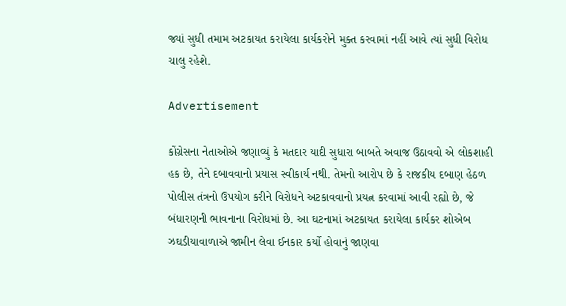જ્યાં સુધી તમામ અટકાયત કરાયેલા કાર્યકરોને મુક્ત કરવામાં નહીં આવે ત્યાં સુધી વિરોધ ચાલુ રહેશે.

Advertisement

કોંગ્રેસના નેતાઓએ જણાવ્યું કે મતદાર યાદી સુધારા બાબતે અવાજ ઉઠાવવો એ લોકશાહી હક છે, તેને દબાવવાનો પ્રયાસ સ્વીકાર્ય નથી. તેમનો આરોપ છે કે રાજકીય દબાણ હેઠળ પોલીસ તંત્રનો ઉપયોગ કરીને વિરોધને અટકાવવાનો પ્રયત્ન કરવામાં આવી રહ્યો છે, જે બંધારણની ભાવનાના વિરોધમાં છે. આ ઘટનામાં અટકાયત કરાયેલા કાર્યકર શોએબ ઝઘડીયાવાળાએ જામીન લેવા ઈનકાર કર્યો હોવાનું જાણવા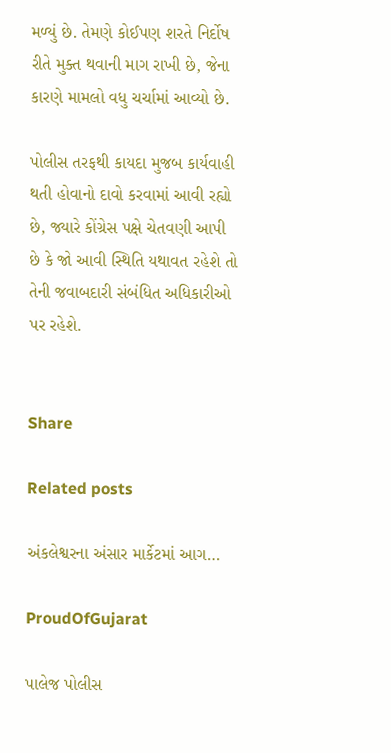મળ્યું છે. તેમણે કોઈપણ શરતે નિર્દોષ રીતે મુક્ત થવાની માગ રાખી છે, જેના કારણે મામલો વધુ ચર્ચામાં આવ્યો છે.

પોલીસ તરફથી કાયદા મુજબ કાર્યવાહી થતી હોવાનો દાવો કરવામાં આવી રહ્યો છે, જ્યારે કોંગ્રેસ પક્ષે ચેતવણી આપી છે કે જો આવી સ્થિતિ યથાવત રહેશે તો તેની જવાબદારી સંબંધિત અધિકારીઓ પર રહેશે.


Share

Related posts

અંકલેશ્વરના અંસાર માર્કેટમાં આગ…

ProudOfGujarat

પાલેજ પોલીસ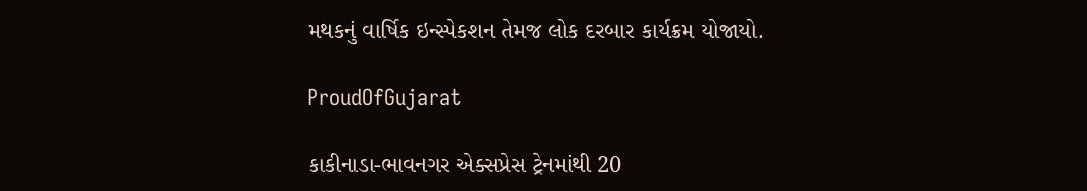મથકનું વાર્ષિક ઇન્સ્પેકશન તેમજ લોક દરબાર કાર્યક્રમ યોજાયો.

ProudOfGujarat

કાકીનાડા-ભાવનગર એક્સપ્રેસ ટ્રેનમાંથી 20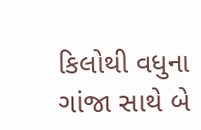કિલોથી વધુના ગાંજા સાથે બે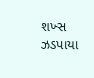શખ્સ ઝડપાયા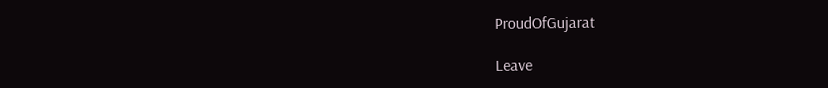ProudOfGujarat

Leave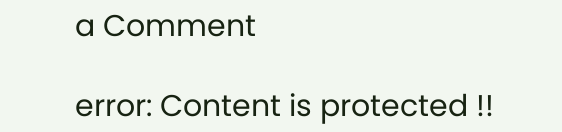a Comment

error: Content is protected !!